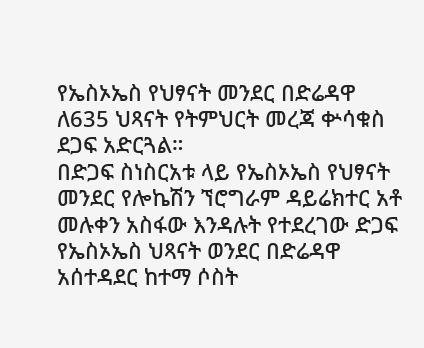የኤስኦኤስ የህፃናት መንደር በድሬዳዋ ለ635 ህጻናት የትምህርት መረጃ ቍሳቁስ ደጋፍ አድርጓል።
በድጋፍ ስነስርአቱ ላይ የኤስኦኤስ የህፃናት መንደር የሎኬሽን ኘሮግራም ዳይሬክተር አቶ መሉቀን አስፋው እንዳሉት የተደረገው ድጋፍ የኤስኦኤስ ህጻናት ወንደር በድሬዳዋ አሰተዳደር ከተማ ሶስት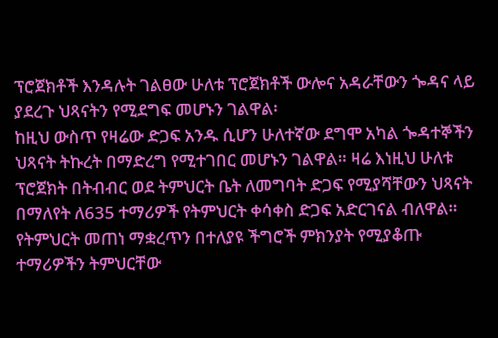ፕሮጀክቶች እንዳሉት ገልፀው ሁለቱ ፕሮጀክቶች ውሎና አዳራቸውን ጐዳና ላይ ያደረጉ ህጻናትን የሚደግፍ መሆኑን ገልዋል፡
ከዚህ ውስጥ የዛሬው ድጋፍ አንዱ ሲሆን ሁለተኛው ደግሞ አካል ጐዳተኞችን ህጻናት ትኩረት በማድረግ የሚተገበር መሆኑን ገልዋል። ዛሬ እነዚህ ሁለቱ ፕሮጀክት በትብብር ወደ ትምህርት ቤት ለመግባት ድጋፍ የሚያሻቸውን ህጻናት በማለየት ለ635 ተማሪዎች የትምህርት ቀሳቀስ ድጋፍ አድርገናል ብለዋል።
የትምህርት መጠነ ማቋረጥን በተለያዩ ችግሮች ምክንያት የሚያቆጡ ተማሪዎችን ትምህርቸው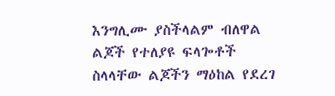እንግሊሙ ያስችላልም ብለዋል ልጆች የተለያዩ ፍላጐቶች ስላላቸው ልጆችን ማዕከል የደረገ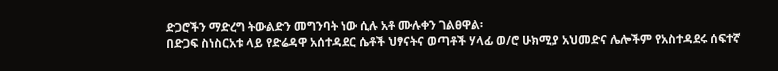ድጋሮችን ማድረግ ትውልድን መግንባት ነው ሲሉ አቶ ሙሉቀን ገልፀዋል፡
በድጋፍ ስነስርአቱ ላይ የድሬዳዋ አሰተዳደር ሴቶች ህፃናትና ወጣቶች ሃላፊ ወ/ሮ ሁክሚያ አህመድና ሌሎችም የአስተዳደሩ ሰፍተኛ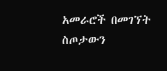አመራሮች በመገኘት ስጦታውን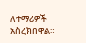ለተማሪዎች አስረክበዋል።